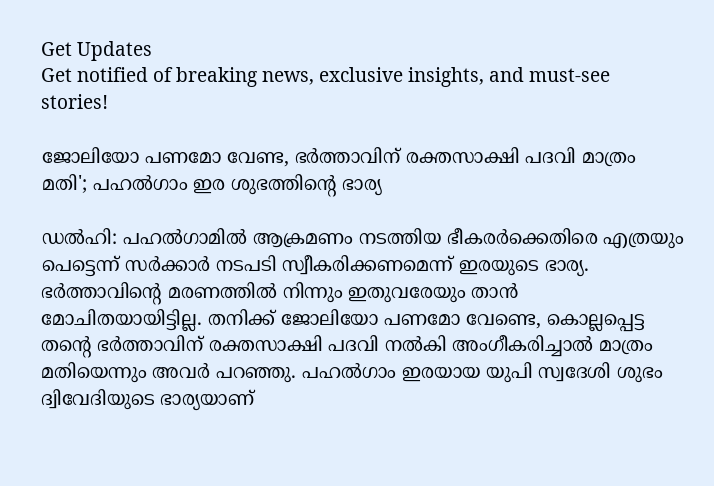Get Updates
Get notified of breaking news, exclusive insights, and must-see stories!

ജോലിയോ പണമോ വേണ്ട, ഭർത്താവിന് രക്തസാക്ഷി പദവി മാത്രം മതി'; പഹൽഗാം ഇര ശുഭത്തിന്റെ ഭാര്യ

ഡൽഹി: പഹൽഗാമിൽ ആക്രമണം നടത്തിയ ഭീകരർക്കെതിരെ എത്രയും പെട്ടെന്ന് സർക്കാർ നടപടി സ്വീകരിക്കണമെന്ന് ഇരയുടെ ഭാര്യ. ഭർത്താവിന്റെ മരണത്തിൽ നിന്നും ഇതുവരേയും താൻ മോചിതയായിട്ടില്ല. തനിക്ക് ജോലിയോ പണമോ വേണ്ടെ, കൊല്ലപ്പെട്ട തന്റെ ഭർത്താവിന് രക്തസാക്ഷി പദവി നൽകി അംഗീകരിച്ചാൽ മാത്രം മതിയെന്നും അവർ പറഞ്ഞു. പഹൽഗാം ഇരയായ യുപി സ്വദേശി ശുഭം ദ്വിവേദിയുടെ ഭാര്യയാണ്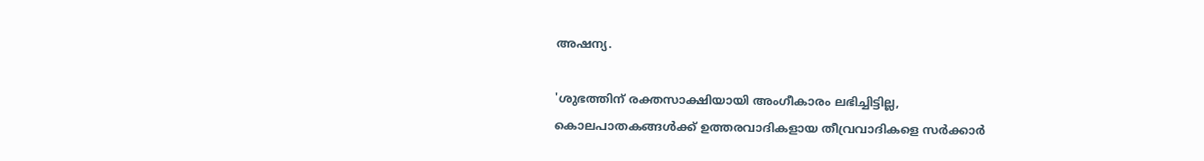അഷന്യ.

'ശുഭത്തിന് രക്തസാക്ഷിയായി അംഗീകാരം ലഭിച്ചിട്ടില്ല, കൊലപാതകങ്ങൾക്ക് ഉത്തരവാദികളായ തീവ്രവാദികളെ സർക്കാർ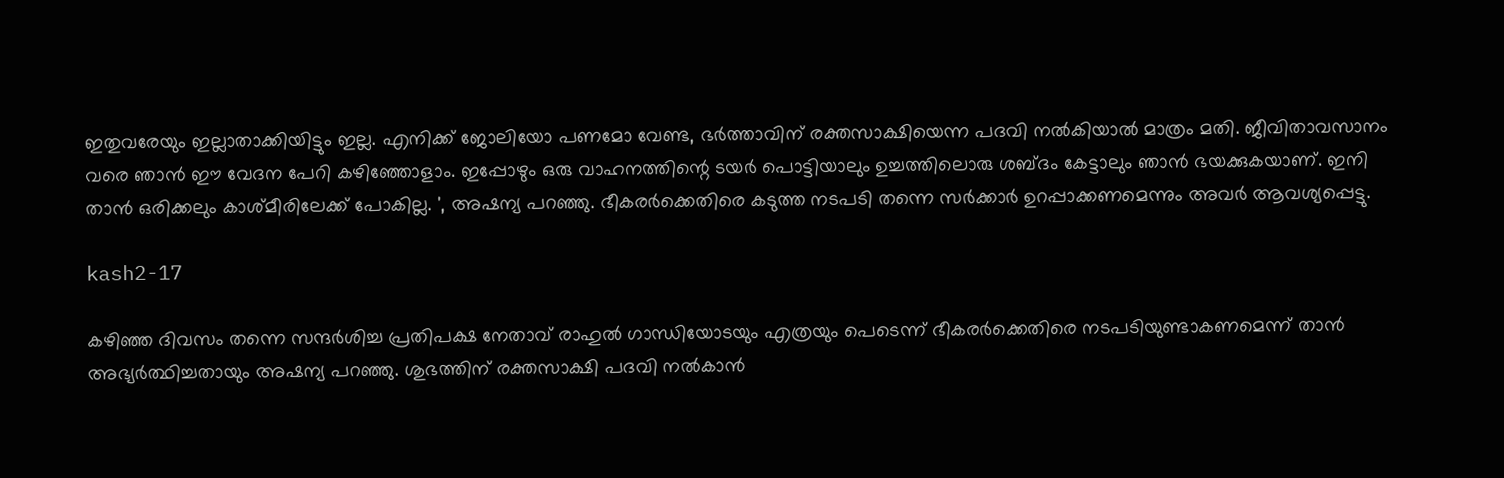ഇതുവരേയും ഇല്ലാതാക്കിയിട്ടും ഇല്ല. എനിക്ക് ജോലിയോ പണമോ വേണ്ട, ഭർത്താവിന് രക്തസാക്ഷിയെന്ന പദവി നൽകിയാൽ മാത്രം മതി. ജീവിതാവസാനം വരെ ഞാൻ ഈ വേദന പേറി കഴിഞ്ഞോളാം. ഇപ്പോഴും ഒരു വാഹനത്തിന്റെ ടയർ പൊട്ടിയാലും ഉച്ചത്തിലൊരു ശബ്ദം കേട്ടാലും ഞാൻ ഭയക്കുകയാണ്. ഇനി താൻ ഒരിക്കലും കാശ്മീരിലേക്ക് പോകില്ല. ', അഷന്യ പറഞ്ഞു. ഭീകരർക്കെതിരെ കടുത്ത നടപടി തന്നെ സർക്കാർ ഉറപ്പാക്കണമെന്നും അവർ ആവശ്യപ്പെട്ടു.

kash2-17

കഴിഞ്ഞ ദിവസം തന്നെ സന്ദർശിച്ച പ്രതിപക്ഷ നേതാവ് രാഹുൽ ഗാന്ധിയോടയും എത്രയും പെടെന്ന് ഭീകരർക്കെതിരെ നടപടിയുണ്ടാകണമെന്ന് താൻ അഭ്യർത്ഥിച്ചതായും അഷന്യ പറഞ്ഞു. ശുഭത്തിന് രക്തസാക്ഷി പദവി നൽകാൻ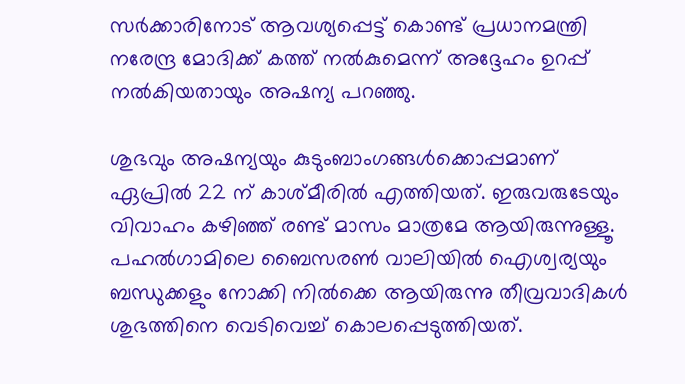സർക്കാരിനോട് ആവശ്യപ്പെട്ട് കൊണ്ട് പ്രധാനമന്ത്രി നരേന്ദ്ര മോദിക്ക് കത്ത് നൽകുമെന്ന് അദ്ദേഹം ഉറപ്പ് നൽകിയതായും അഷന്യ പറഞ്ഞു.

ശുഭവും അഷന്യയും കുടുംബാംഗങ്ങൾക്കൊപ്പമാണ് ഏപ്രിൽ 22 ന് കാശ്മീരിൽ എത്തിയത്. ഇരുവരുടേയും വിവാഹം കഴിഞ്ഞ് രണ്ട് മാസം മാത്രമേ ആയിരുന്നുള്ളൂ. പഹൽഗാമിലെ ബൈസരൺ വാലിയിൽ ഐശ്വര്യയും ബന്ധുക്കളും നോക്കി നിൽക്കെ ആയിരുന്നു തീവ്രവാദികൾ ശുഭത്തിനെ വെടിവെച്ച് കൊലപ്പെടുത്തിയത്.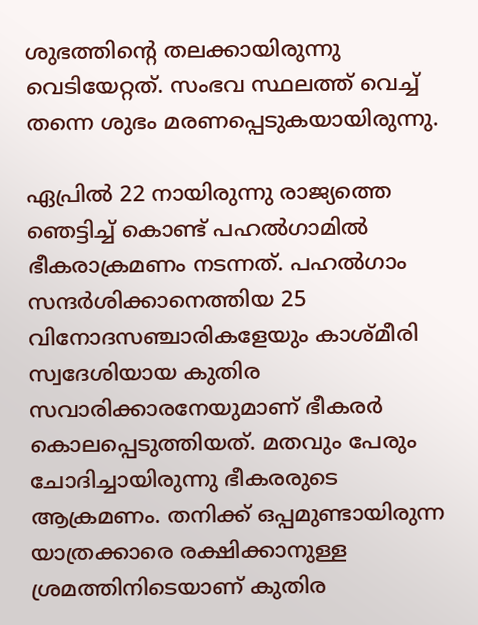ശുഭത്തിന്റെ തലക്കായിരുന്നു വെടിയേറ്റത്. സംഭവ സ്ഥലത്ത് വെച്ച് തന്നെ ശുഭം മരണപ്പെടുകയായിരുന്നു.

ഏപ്രിൽ 22 നായിരുന്നു രാജ്യത്തെ ഞെട്ടിച്ച് കൊണ്ട് പഹൽഗാമിൽ ഭീകരാക്രമണം നടന്നത്. പഹൽഗാം സന്ദർശിക്കാനെത്തിയ 25 വിനോദസഞ്ചാരികളേയും കാശ്മീരി സ്വദേശിയായ കുതിര സവാരിക്കാരനേയുമാണ് ഭീകരർ കൊലപ്പെടുത്തിയത്. മതവും പേരും ചോദിച്ചായിരുന്നു ഭീകരരുടെ ആക്രമണം. തനിക്ക് ഒപ്പമുണ്ടായിരുന്ന യാത്രക്കാരെ രക്ഷിക്കാനുള്ള ശ്രമത്തിനിടെയാണ് കുതിര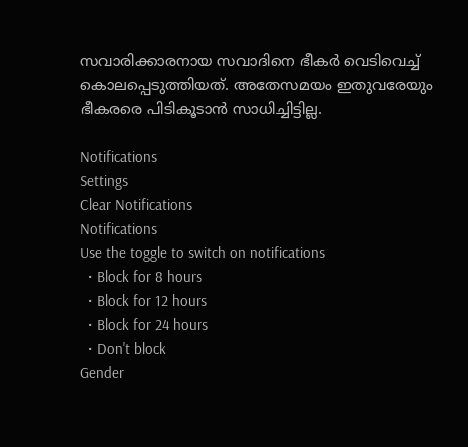സവാരിക്കാരനായ സവാദിനെ ഭീകർ വെടിവെച്ച് കൊലപ്പെടുത്തിയത്. അതേസമയം ഇതുവരേയും ഭീകരരെ പിടികൂടാൻ സാധിച്ചിട്ടില്ല.

Notifications
Settings
Clear Notifications
Notifications
Use the toggle to switch on notifications
  • Block for 8 hours
  • Block for 12 hours
  • Block for 24 hours
  • Don't block
Gender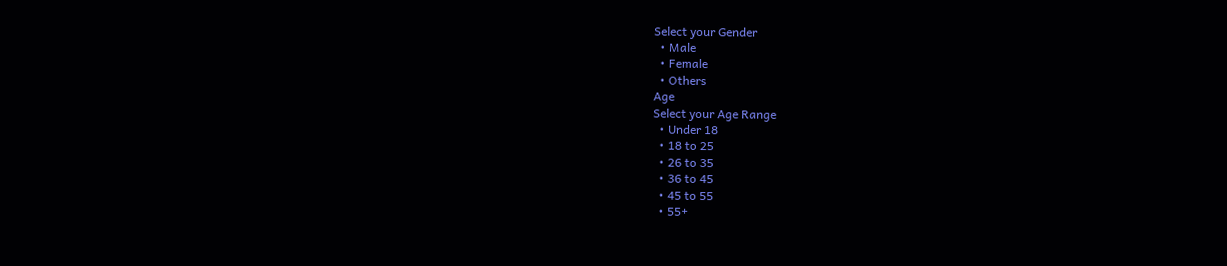Select your Gender
  • Male
  • Female
  • Others
Age
Select your Age Range
  • Under 18
  • 18 to 25
  • 26 to 35
  • 36 to 45
  • 45 to 55
  • 55+